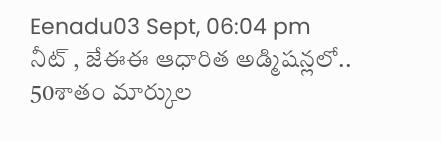Eenadu03 Sept, 06:04 pm
నీట్ , జేఈఈ ఆధారిత అడ్మిషన్లలో.. 50శాతం మార్కుల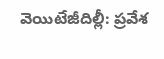వెయిటేజీదిల్లీ: ప్రవేశ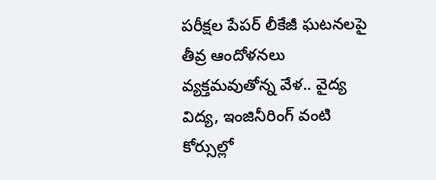పరీక్షల పేపర్ లీకేజీ ఘటనలపై తీవ్ర ఆందోళనలు వ్యక్తమవుతోన్న వేళ.. వైద్య విద్య, ఇంజినీరింగ్ వంటి కోర్సుల్లో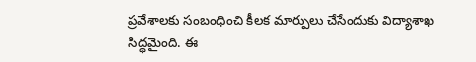ప్రవేశాలకు సంబంధించి కీలక మార్పులు చేసేందుకు విద్యాశాఖ సిద్ధమైంది. ఈ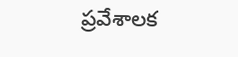ప్రవేశాలక